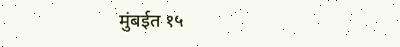मुंबईत १५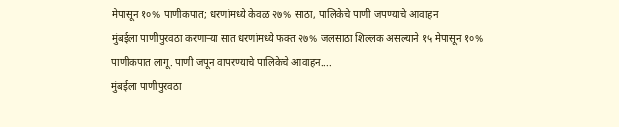मेपासून १०% पाणीकपात; धरणांमध्ये केवळ २७% साठा, पालिकेचे पाणी जपण्याचे आवाहन
मुंबईला पाणीपुरवठा करणाऱ्या सात धरणांमध्ये फक्त २७% जलसाठा शिल्लक असल्याने १५ मेपासून १०% पाणीकपात लागू. पाणी जपून वापरण्याचे पालिकेचे आवाहन....
मुंबईला पाणीपुरवठा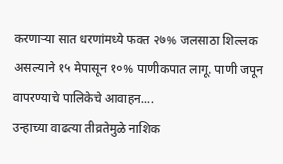करणाऱ्या सात धरणांमध्ये फक्त २७% जलसाठा शिल्लक असल्याने १५ मेपासून १०% पाणीकपात लागू. पाणी जपून वापरण्याचे पालिकेचे आवाहन....
उन्हाच्या वाढत्या तीव्रतेमुळे नाशिक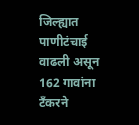जिल्ह्यात पाणीटंचाई वाढली असून 162 गावांना टँकरने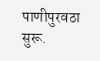पाणीपुरवठा सुरू.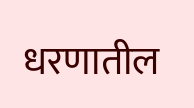धरणातील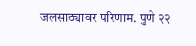जलसाठ्यावर परिणाम. पुणे २२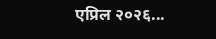एप्रिल २०२६...